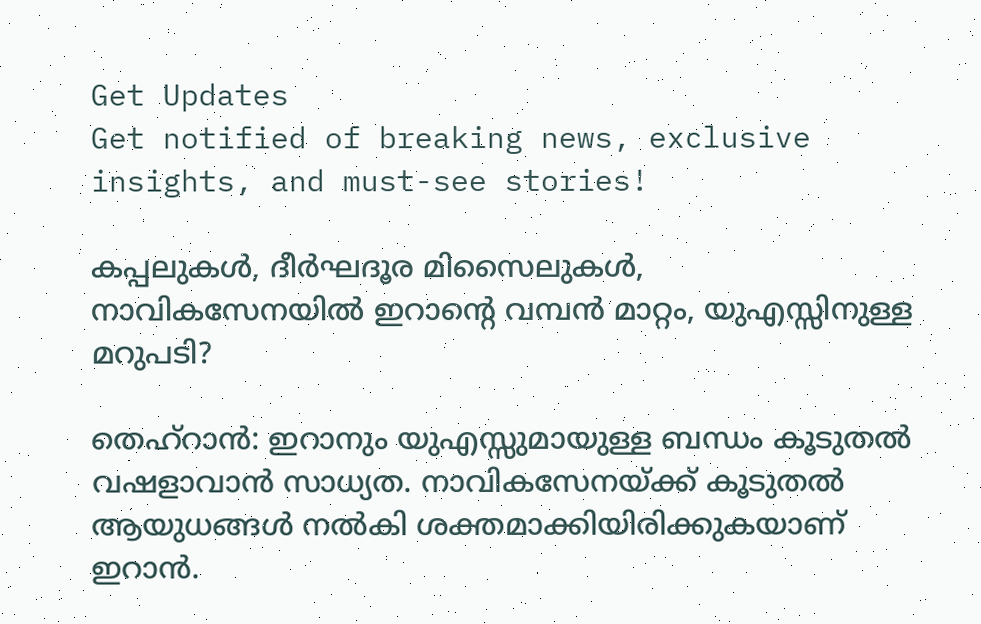Get Updates
Get notified of breaking news, exclusive insights, and must-see stories!

കപ്പലുകള്‍, ദീര്‍ഘദൂര മിസൈലുകള്‍, നാവികസേനയില്‍ ഇറാന്റെ വമ്പന്‍ മാറ്റം, യുഎസ്സിനുള്ള മറുപടി?

തെഹ്‌റാന്‍: ഇറാനും യുഎസ്സുമായുള്ള ബന്ധം കൂടുതല്‍ വഷളാവാന്‍ സാധ്യത. നാവികസേനയ്ക്ക് കൂടുതല്‍ ആയുധങ്ങള്‍ നല്‍കി ശക്തമാക്കിയിരിക്കുകയാണ് ഇറാന്‍.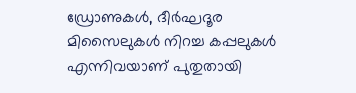ഡ്രോണുകള്‍, ദീര്‍ഘദൂര മിസൈലുകള്‍ നിറച്ച കപ്പലുകള്‍ എന്നിവയാണ് പുതുതായി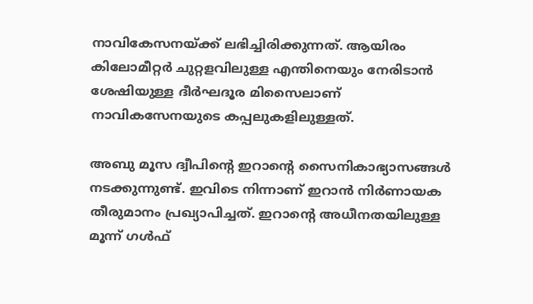നാവികേസനയ്ക്ക് ലഭിച്ചിരിക്കുന്നത്. ആയിരം കിലോമീറ്റര്‍ ചുറ്റളവിലുള്ള എന്തിനെയും നേരിടാന്‍ ശേഷിയുള്ള ദീര്‍ഘദൂര മിസൈലാണ് നാവികസേനയുടെ കപ്പലുകളിലുള്ളത്.

അബു മൂസ ദ്വീപിന്റെ ഇറാന്റെ സൈനികാഭ്യാസങ്ങള്‍ നടക്കുന്നുണ്ട്. ഇവിടെ നിന്നാണ് ഇറാന്‍ നിര്‍ണായക തീരുമാനം പ്രഖ്യാപിച്ചത്. ഇറാന്റെ അധീനതയിലുള്ള മൂന്ന് ഗള്‍ഫ്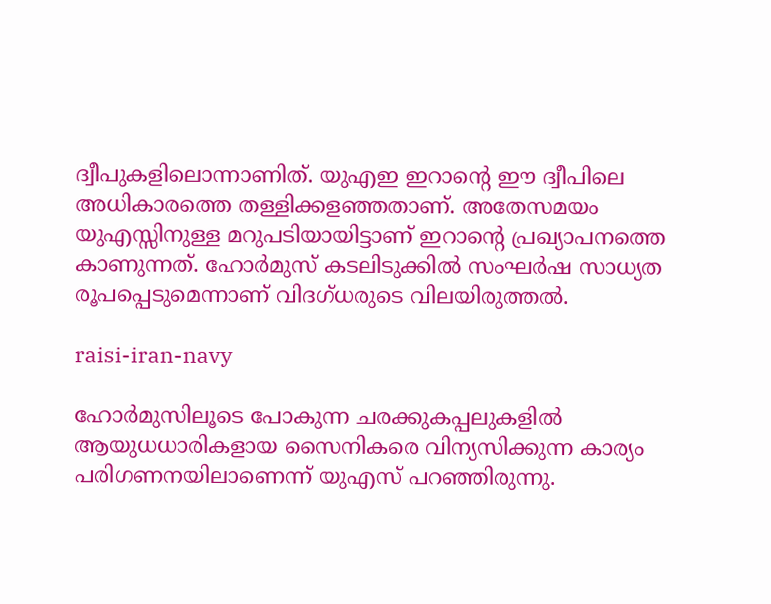ദ്വീപുകളിലൊന്നാണിത്. യുഎഇ ഇറാന്റെ ഈ ദ്വീപിലെ അധികാരത്തെ തള്ളിക്കളഞ്ഞതാണ്. അതേസമയം യുഎസ്സിനുള്ള മറുപടിയായിട്ടാണ് ഇറാന്റെ പ്രഖ്യാപനത്തെ കാണുന്നത്. ഹോര്‍മുസ് കടലിടുക്കില്‍ സംഘര്‍ഷ സാധ്യത രൂപപ്പെടുമെന്നാണ് വിദഗ്ധരുടെ വിലയിരുത്തല്‍.

raisi-iran-navy

ഹോര്‍മുസിലൂടെ പോകുന്ന ചരക്കുകപ്പലുകളില്‍ ആയുധധാരികളായ സൈനികരെ വിന്യസിക്കുന്ന കാര്യം പരിഗണനയിലാണെന്ന് യുഎസ് പറഞ്ഞിരുന്നു.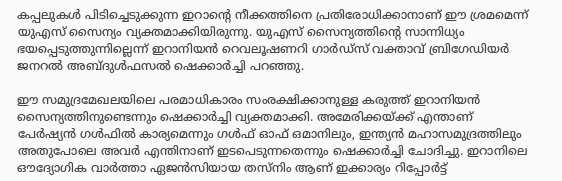കപ്പലുകള്‍ പിടിച്ചെടുക്കുന്ന ഇറാന്റെ നീക്കത്തിനെ പ്രതിരോധിക്കാനാണ് ഈ ശ്രമമെന്ന് യുഎസ് സൈന്യം വ്യക്തമാക്കിയിരുന്നു. യുഎസ് സൈന്യത്തിന്റെ സാന്നിധ്യം ഭയപ്പെടുത്തുന്നില്ലെന്ന് ഇറാനിയന്‍ റെവലൂഷണറി ഗാര്‍ഡ്‌സ് വക്താവ് ബ്രിഗേഡിയര്‍ ജനറല്‍ അബ്ദുള്‍ഫസല്‍ ഷെക്കാര്‍ച്ചി പറഞ്ഞു.

ഈ സമുദ്രമേഖലയിലെ പരമാധികാരം സംരക്ഷിക്കാനുള്ള കരുത്ത് ഇറാനിയന്‍ സൈന്യത്തിനുണ്ടെന്നും ഷെക്കാര്‍ച്ചി വ്യക്തമാക്കി. അമേരിക്കയ്ക്ക് എന്താണ് പേര്‍ഷ്യന്‍ ഗള്‍ഫില്‍ കാര്യമെന്നും ഗള്‍ഫ് ഓഫ് ഒമാനിലും, ഇന്ത്യന്‍ മഹാസമുദ്രത്തിലും അതുപോലെ അവര്‍ എന്തിനാണ് ഇടപെടുന്നതെന്നും ഷെക്കാര്‍ച്ചി ചോദിച്ചു. ഇറാനിലെ ഔദ്യോഗിക വാര്‍ത്താ ഏജന്‍സിയായ തസ്‌നിം ആണ് ഇക്കാര്യം റിപ്പോര്‍ട്ട്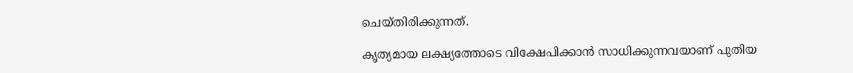ചെയ്തിരിക്കുന്നത്.

കൃത്യമായ ലക്ഷ്യത്തോടെ വിക്ഷേപിക്കാന്‍ സാധിക്കുന്നവയാണ് പുതിയ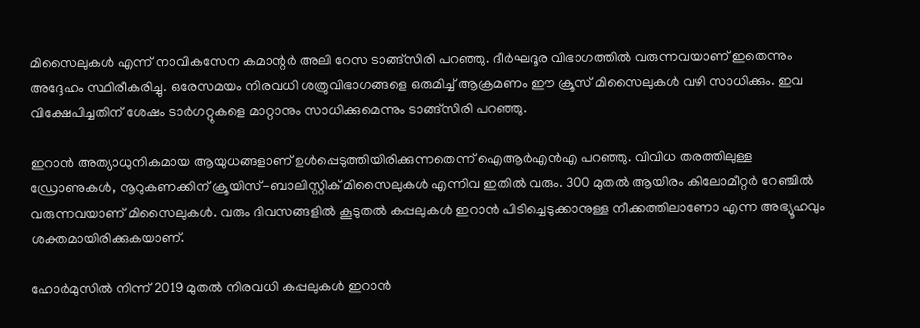മിസൈലുകള്‍ എന്ന് നാവികസേന കമാന്റര്‍ അലി റേസ ടാങ്ങ്‌സിരി പറഞ്ഞു. ദീര്‍ഘദൂര വിഭാഗത്തില്‍ വരുന്നവയാണ് ഇതെന്നും അദ്ദേഹം സ്ഥിരീകരിച്ചു. ഒരേസമയം നിരവധി ശത്രുവിഭാഗങ്ങളെ ഒരുമിച്ച് ആക്രമണം ഈ ക്രൂസ് മിസൈലുകള്‍ വഴി സാധിക്കും. ഇവ വിക്ഷേപിച്ചതിന് ശേഷം ടാര്‍ഗറ്റുകളെ മാറ്റാനും സാധിക്കുമെന്നും ടാങ്ങ്‌സിരി പറഞ്ഞു.

ഇറാന്‍ അത്യാധുനികമായ ആയുധങ്ങളാണ് ഉള്‍പ്പെടുത്തിയിരിക്കുന്നതെന്ന് ഐആര്‍എന്‍എ പറഞ്ഞു. വിവിധ തരത്തിലുള്ള ഡ്രോണുകള്‍, നൂറുകണക്കിന് ക്രൂയിസ്-ബാലിസ്റ്റിക് മിസൈലുകള്‍ എന്നിവ ഇതില്‍ വരും. 300 മുതല്‍ ആയിരം കിലോമീറ്റര്‍ റേഞ്ചില്‍ വരുന്നവയാണ് മിസൈലുകള്‍. വരും ദിവസങ്ങളില്‍ കൂടുതല്‍ കപ്പലുകള്‍ ഇറാന്‍ പിടിച്ചെടുക്കാനുള്ള നീക്കത്തിലാണോ എന്ന അഭ്യൂഹവും ശക്തമായിരിക്കുകയാണ്.

ഹോര്‍മുസില്‍ നിന്ന് 2019 മുതല്‍ നിരവധി കപ്പലുകള്‍ ഇറാന്‍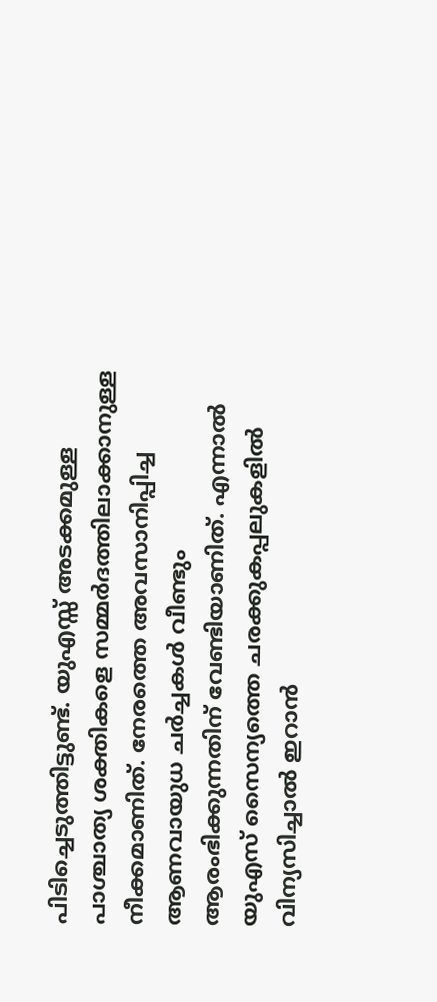പിടിച്ചെടുത്തിട്ടുണ്ട്. യുഎസ്സ് അടക്കമുള്ള പാശ്ചാത്യ ശക്തികളെ സമ്മര്‍ദത്തിലാക്കാനുള്ള നീക്കമാണിത്. നേരത്തെ അവസാനിപ്പിച്ച ആണവായുധ ചര്‍ച്ചകള്‍ വീണ്ടും ആരംഭിക്കുന്നതിന് വേണ്ടിയാണിത്. എന്നാല്‍ യുഎസ് സൈന്യത്തെ ചരക്കുകപ്പലുകളില്‍ വിന്യസിച്ചാല്‍ ഇറാന്‍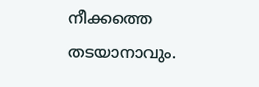നീക്കത്തെ തടയാനാവും.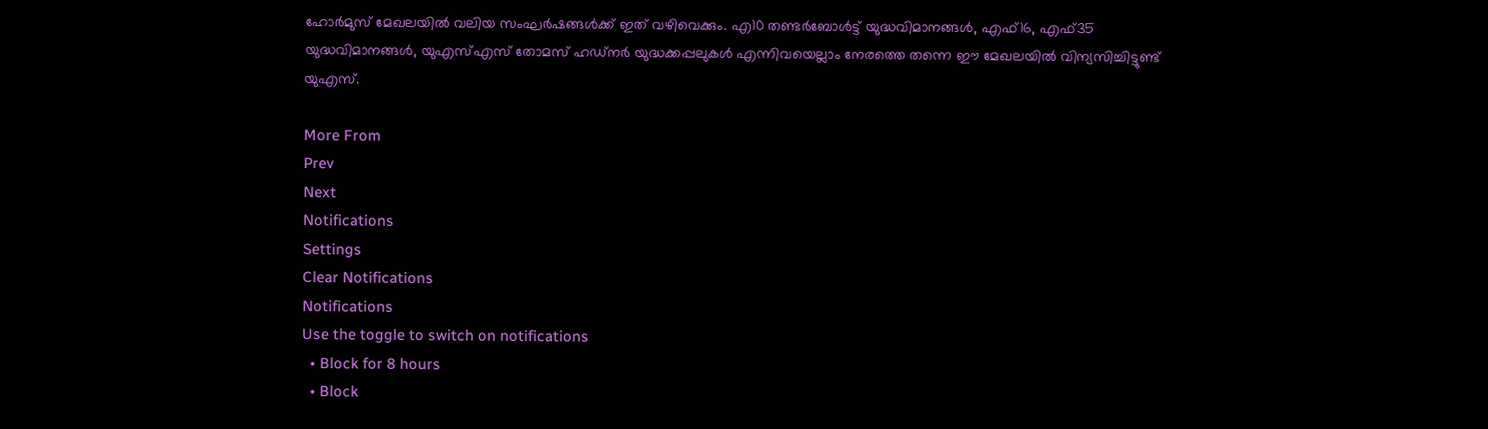ഹോര്‍മുസ് മേഖലയില്‍ വലിയ സംഘര്‍ഷങ്ങള്‍ക്ക് ഇത് വഴിവെക്കും. എ10 തണ്ടര്‍ബോള്‍ട്ട് യുദ്ധവിമാനങ്ങള്‍, എഫ്16, എഫ്35 യുദ്ധവിമാനങ്ങള്‍, യുഎസ്എസ് തോമസ് ഹഡ്‌നര്‍ യുദ്ധക്കപ്പലുകള്‍ എന്നിവയെല്ലാം നേരത്തെ തന്നെ ഈ മേഖലയില്‍ വിന്യസിച്ചിട്ടുണ്ട് യുഎസ്.

More From
Prev
Next
Notifications
Settings
Clear Notifications
Notifications
Use the toggle to switch on notifications
  • Block for 8 hours
  • Block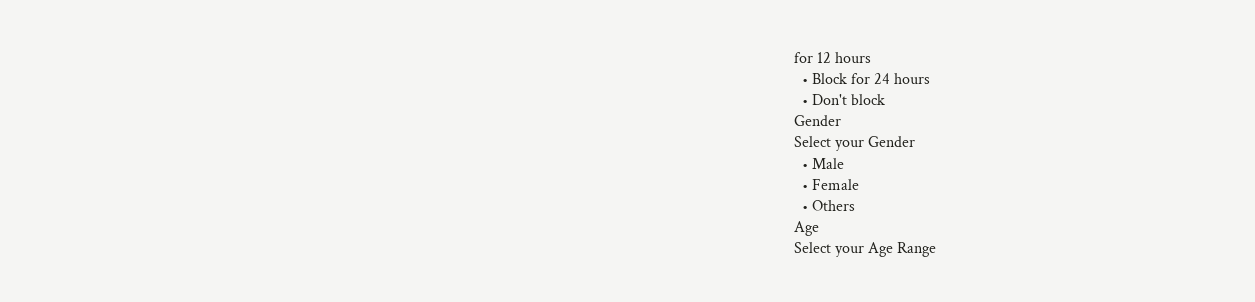for 12 hours
  • Block for 24 hours
  • Don't block
Gender
Select your Gender
  • Male
  • Female
  • Others
Age
Select your Age Range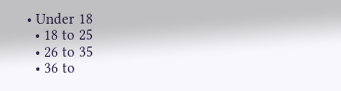• Under 18
  • 18 to 25
  • 26 to 35
  • 36 to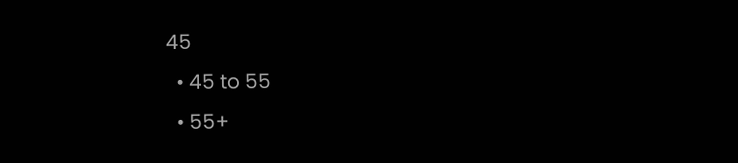45
  • 45 to 55
  • 55+